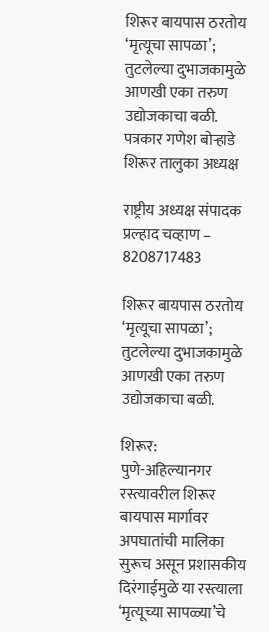शिरूर बायपास ठरतोय ‘मृत्यूचा सापळा’; तुटलेल्या दुभाजकामुळे आणखी एका तरुण उद्योजकाचा बळी.
पत्रकार गणेश बोऱ्हाडे शिरूर तालुका अध्यक्ष

राष्ट्रीय अध्यक्ष संपादक प्रल्हाद चव्हाण – 8208717483

शिरूर बायपास ठरतोय ‘मृत्यूचा सापळा’; तुटलेल्या दुभाजकामुळे आणखी एका तरुण उद्योजकाचा बळी.

शिरूर:
पुणे-अहिल्यानगर रस्त्यावरील शिरूर बायपास मार्गावर अपघातांची मालिका सुरूच असून प्रशासकीय दिरंगाईमुळे या रस्त्याला ‘मृत्यूच्या सापळ्या’चे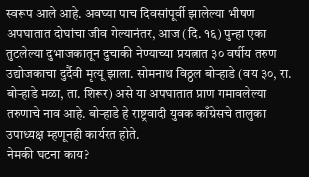स्वरूप आले आहे. अवघ्या पाच दिवसांपूर्वी झालेल्या भीषण अपघातात दोघांचा जीव गेल्यानंतर, आज (दि. १६) पुन्हा एका तुटलेल्या दुभाजकातून दुचाकी नेण्याच्या प्रयत्नात ३० वर्षीय तरुण उद्योजकाचा दुर्दैवी मृत्यू झाला. सोमनाथ विठ्ठल बोऱ्हाडे (वय ३०, रा. बोऱ्हाडे मळा, ता. शिरूर) असे या अपघातात प्राण गमावलेल्या तरुणाचे नाव आहे. बोऱ्हाडे हे राष्ट्रवादी युवक काँग्रेसचे तालुका उपाध्यक्ष म्हणूनही कार्यरत होते.
नेमकी घटना काय?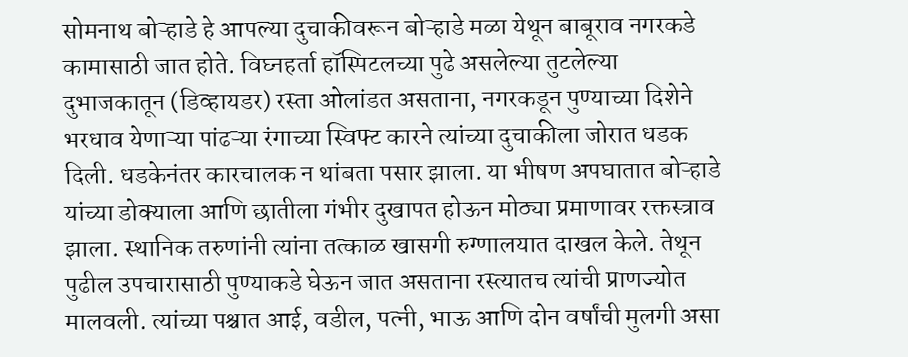सोमनाथ बोऱ्हाडे हे आपल्या दुचाकीवरून बोऱ्हाडे मळा येथून बाबूराव नगरकडे कामासाठी जात होते. विघ्नहर्ता हॉस्पिटलच्या पुढे असलेल्या तुटलेल्या दुभाजकातून (डिव्हायडर) रस्ता ओलांडत असताना, नगरकडून पुण्याच्या दिशेने भरधाव येणाऱ्या पांढऱ्या रंगाच्या स्विफ्ट कारने त्यांच्या दुचाकीला जोरात धडक दिली. धडकेनंतर कारचालक न थांबता पसार झाला. या भीषण अपघातात बोऱ्हाडे यांच्या डोक्याला आणि छातीला गंभीर दुखापत होऊन मोठ्या प्रमाणावर रक्तस्त्राव झाला. स्थानिक तरुणांनी त्यांना तत्काळ खासगी रुग्णालयात दाखल केले. तेथून पुढील उपचारासाठी पुण्याकडे घेऊन जात असताना रस्त्यातच त्यांची प्राणज्योत मालवली. त्यांच्या पश्चात आई, वडील, पत्नी, भाऊ आणि दोन वर्षांची मुलगी असा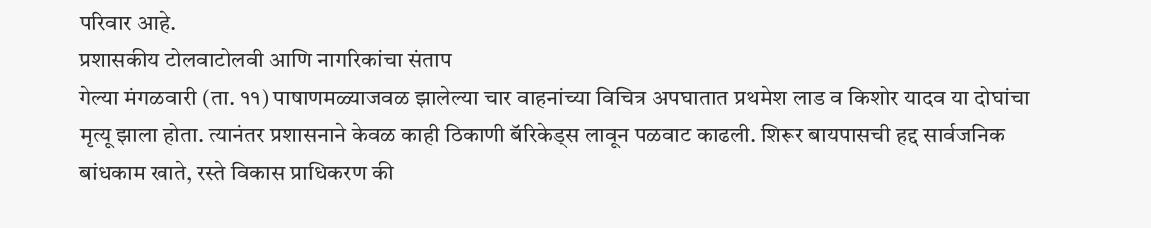परिवार आहे.
प्रशासकीय टोलवाटोलवी आणि नागरिकांचा संताप
गेल्या मंगळवारी (ता. ११) पाषाणमळ्याजवळ झालेल्या चार वाहनांच्या विचित्र अपघातात प्रथमेश लाड व किशोर यादव या दोघांचा मृत्यू झाला होता. त्यानंतर प्रशासनाने केवळ काही ठिकाणी बॅरिकेड्स लावून पळवाट काढली. शिरूर बायपासची हद्द सार्वजनिक बांधकाम खाते, रस्ते विकास प्राधिकरण की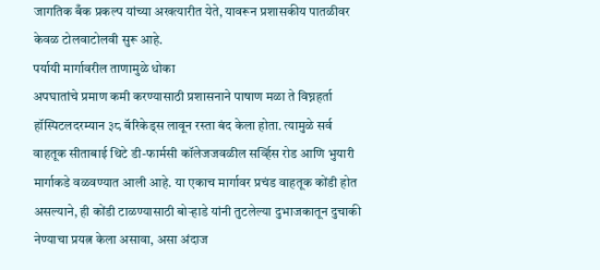जागतिक बँक प्रकल्प यांच्या अखत्यारीत येते, यावरून प्रशासकीय पातळीवर केवळ टोलवाटोलवी सुरू आहे.
पर्यायी मार्गावरील ताणामुळे धोका
अपघातांचे प्रमाण कमी करण्यासाठी प्रशासनाने पाषाण मळा ते विघ्नहर्ता हॉस्पिटलदरम्यान ३८ बॅरिकेड्स लावून रस्ता बंद केला होता. त्यामुळे सर्व वाहतूक सीताबाई थिटे डी-फार्मसी कॉलेजजवळील सर्व्हिस रोड आणि भुयारी मार्गाकडे वळवण्यात आली आहे. या एकाच मार्गावर प्रचंड वाहतूक कोंडी होत असल्याने, ही कोंडी टाळण्यासाठी बोऱ्हाडे यांनी तुटलेल्या दुभाजकातून दुचाकी नेण्याचा प्रयत्न केला असावा, असा अंदाज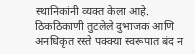स्थानिकांनी व्यक्त केला आहे.
ठिकठिकाणी तुटलेले दुभाजक आणि अनधिकृत रस्ते पक्क्या स्वरूपात बंद न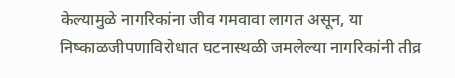केल्यामुळे नागरिकांना जीव गमवावा लागत असून, या निष्काळजीपणाविरोधात घटनास्थळी जमलेल्या नागरिकांनी तीव्र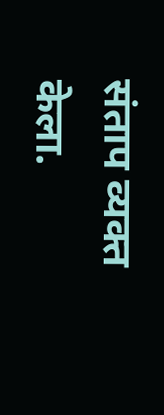संताप व्यक्त केला.